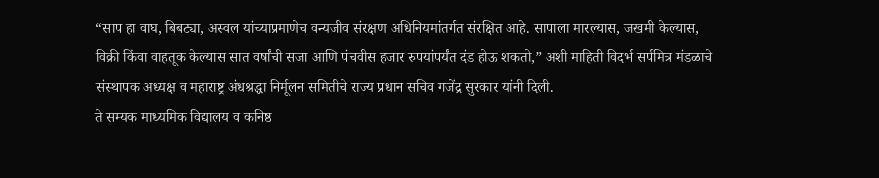“साप हा वाघ, बिबट्या, अस्वल यांच्याप्रमाणेच वन्यजीव संरक्षण अधिनियमांतर्गत संरक्षित आहे. सापाला मारल्यास, जखमी केल्यास, विक्री किंवा वाहतूक केल्यास सात वर्षांची सजा आणि पंचवीस हजार रुपयांपर्यंत दंड होऊ शकतो,” अशी माहिती विदर्भ सर्पमित्र मंडळाचे संस्थापक अध्यक्ष व महाराष्ट्र अंधश्रद्धा निर्मूलन समितीचे राज्य प्रधान सचिव गजेंद्र सुरकार यांनी दिली.
ते सम्यक माध्यमिक विद्यालय व कनिष्ठ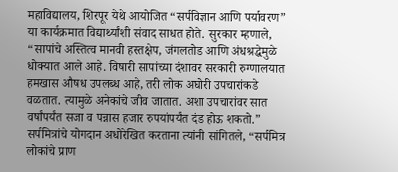महाविद्यालय, शिरपूर येथे आयोजित “सर्पविज्ञान आणि पर्यावरण” या कार्यक्रमात विद्यार्थ्यांशी संवाद साधत होते. सुरकार म्हणाले, “सापांचे अस्तित्व मानवी हस्तक्षेप, जंगलतोड आणि अंधश्रद्धेमुळे धोक्यात आले आहे. विषारी सापांच्या दंशावर सरकारी रुग्णालयात हमखास औषध उपलब्ध आहे, तरी लोक अघोरी उपचारांकडे वळतात. त्यामुळे अनेकांचे जीव जातात. अशा उपचारांवर सात वर्षांपर्यंत सजा व पन्नास हजार रुपयांपर्यंत दंड होऊ शकतो.”
सर्पमित्रांचे योगदान अधोरेखित करताना त्यांनी सांगितले, “सर्पमित्र लोकांचे प्राण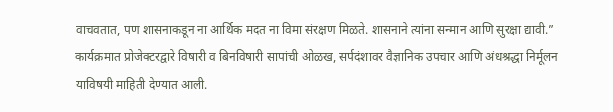वाचवतात, पण शासनाकडून ना आर्थिक मदत ना विमा संरक्षण मिळते. शासनाने त्यांना सन्मान आणि सुरक्षा द्यावी.”
कार्यक्रमात प्रोजेक्टरद्वारे विषारी व बिनविषारी सापांची ओळख, सर्पदंशावर वैज्ञानिक उपचार आणि अंधश्रद्धा निर्मूलन याविषयी माहिती देण्यात आली.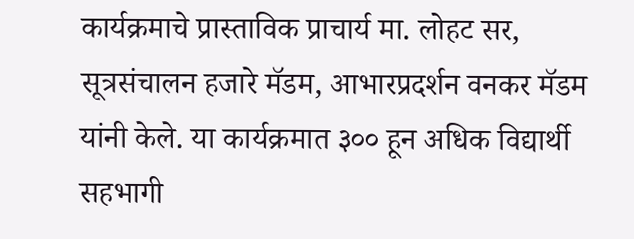कार्यक्रमाचे प्रास्ताविक प्राचार्य मा. लोहट सर, सूत्रसंचालन हजारे मॅडम, आभारप्रदर्शन वनकर मॅडम यांनी केले. या कार्यक्रमात ३०० हून अधिक विद्यार्थी सहभागी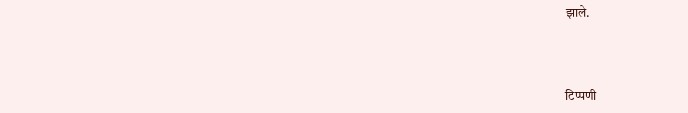झाले.



टिप्पणी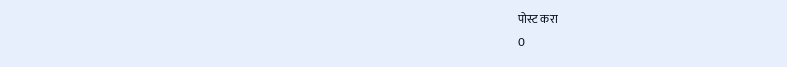पोस्ट करा
0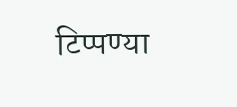टिप्पण्या